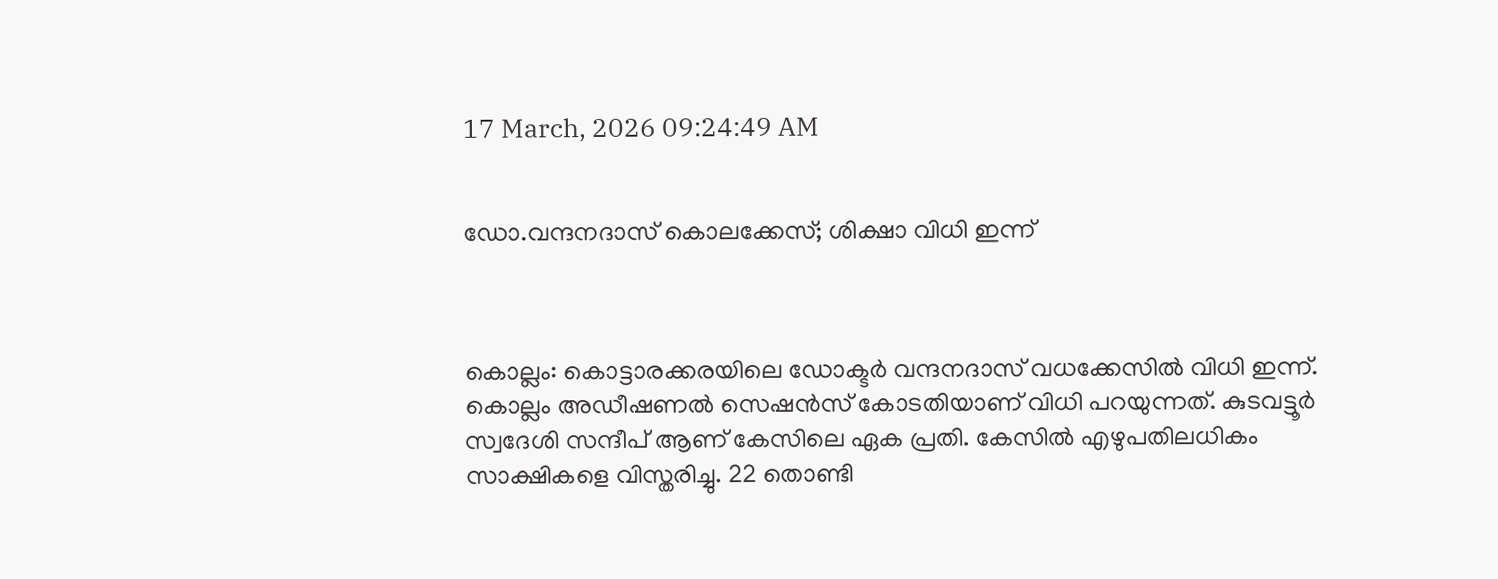17 March, 2026 09:24:49 AM


ഡോ.വന്ദനദാസ് കൊലക്കേസ്; ശിക്ഷാ വിധി ഇന്ന്‌



കൊല്ലം: കൊട്ടാരക്കരയിലെ ഡോക്ടര്‍ വന്ദനദാസ് വധക്കേസില്‍ വിധി ഇന്ന്. കൊല്ലം അഡീഷണല്‍ സെഷന്‍സ് കോടതിയാണ് വിധി പറയുന്നത്. കുടവട്ടൂര്‍ സ്വദേശി സന്ദീപ് ആണ് കേസിലെ ഏക പ്രതി. കേസില്‍ എഴുപതിലധികം സാക്ഷികളെ വിസ്തരിച്ചു. 22 തൊണ്ടി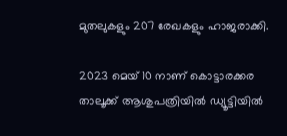മുതലുകളും 207 രേഖകളും ഹാജരാക്കി.

2023 മെയ് 10 നാണ് കൊട്ടാരക്കര താലൂക്ക് ആശുപത്രിയില്‍ ഡ്യൂട്ടിയില്‍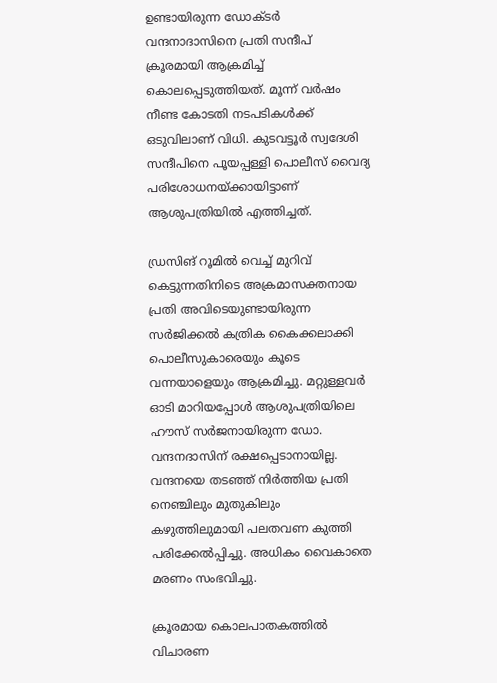ഉണ്ടായിരുന്ന ഡോക്ടര്‍ വന്ദനാദാസിനെ പ്രതി സന്ദീപ് ക്രൂരമായി ആക്രമിച്ച് കൊലപ്പെടുത്തിയത്. മൂന്ന് വര്‍ഷം നീണ്ട കോടതി നടപടികള്‍ക്ക് ഒടുവിലാണ് വിധി. കുടവട്ടൂര്‍ സ്വദേശി സന്ദീപിനെ പൂയപ്പള്ളി പൊലീസ് വൈദ്യ പരിശോധനയ്ക്കായിട്ടാണ് ആശുപത്രിയില്‍ എത്തിച്ചത്.

ഡ്രസിങ് റൂമില്‍ വെച്ച് മുറിവ് കെട്ടുന്നതിനിടെ അക്രമാസക്തനായ പ്രതി അവിടെയുണ്ടായിരുന്ന സര്‍ജിക്കല്‍ കത്രിക കൈക്കലാക്കി പൊലീസുകാരെയും കൂടെ വന്നയാളെയും ആക്രമിച്ചു. മറ്റുള്ളവര്‍ ഓടി മാറിയപ്പോള്‍ ആശുപത്രിയിലെ ഹൗസ് സര്‍ജനായിരുന്ന ഡോ. വന്ദനദാസിന് രക്ഷപ്പെടാനായില്ല. വന്ദനയെ തടഞ്ഞ് നിര്‍ത്തിയ പ്രതി നെഞ്ചിലും മുതുകിലും കഴുത്തിലുമായി പലതവണ കുത്തി പരിക്കേല്‍പ്പിച്ചു. അധികം വൈകാതെ മരണം സംഭവിച്ചു.

ക്രൂരമായ കൊലപാതകത്തില്‍ വിചാരണ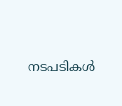നടപടികള്‍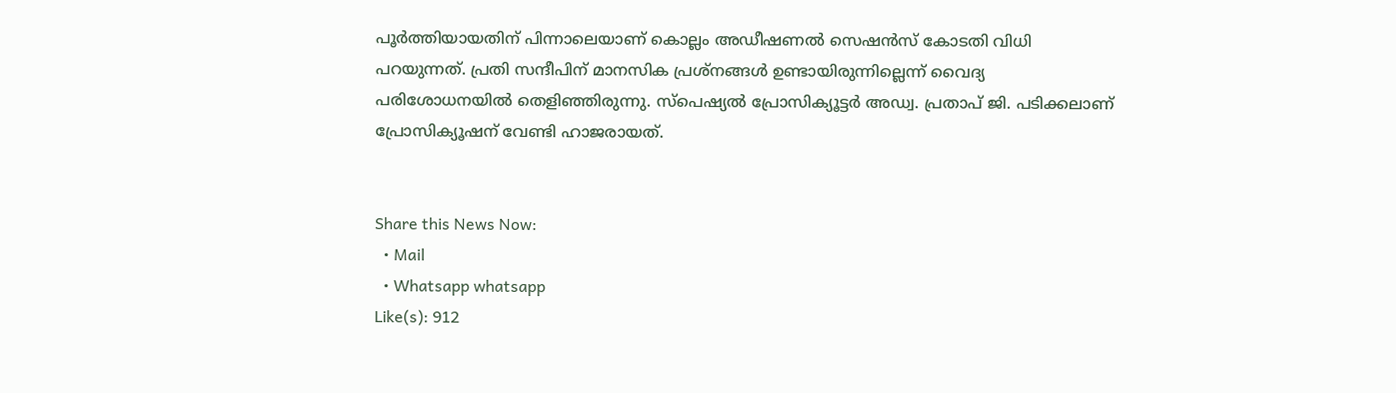പൂര്‍ത്തിയായതിന് പിന്നാലെയാണ് കൊല്ലം അഡീഷണല്‍ സെഷന്‍സ് കോടതി വിധി പറയുന്നത്. പ്രതി സന്ദീപിന് മാനസിക പ്രശ്‌നങ്ങള്‍ ഉണ്ടായിരുന്നില്ലെന്ന് വൈദ്യ പരിശോധനയില്‍ തെളിഞ്ഞിരുന്നു. സ്‌പെഷ്യല്‍ പ്രോസിക്യൂട്ടര്‍ അഡ്വ. പ്രതാപ് ജി. പടിക്കലാണ് പ്രോസിക്യൂഷന് വേണ്ടി ഹാജരായത്.


Share this News Now:
  • Mail
  • Whatsapp whatsapp
Like(s): 912